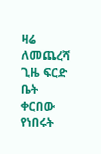ዛሬ ለመጨረሻ ጊዜ ፍርድ ቤት ቀርበው የነበሩት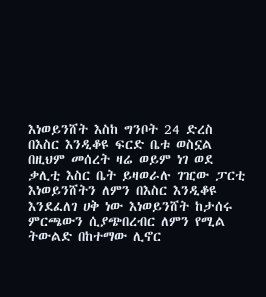እነወይንሸት እስከ ግንቦት 24 ድረስ በእስር እንዲቆዩ ፍርድ ቤቱ ወስኗል
በዚህም መሰረት ዛሬ ወይም ነገ ወደ ቃሊቲ እስር ቤት ይዛወራሉ ገዢው ፓርቲ እነወይንሸትን ለምን በእስር እንዲቆዩ እንደፈለገ ሀቅ ነው እነወይንሸት ከታሰሩ ምርጫውን ሲያጭበረብር ለምን የሚል ትውልድ በከተማው ሊኖር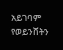አይገባም የወይንሸትን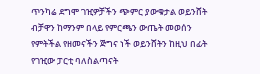ጥንካሬ ደግሞ ገዢዎቻችን ጭምር ያውቁታል ወይንሸት ብቻዋን ከማንም በላይ የምርጫን ውጤት መወሰን የምትችል የዘመናችን ጅግና ነች ወይንሸትን ከዚህ በፊት የገዢው ፓርቲ ባለስልጣናት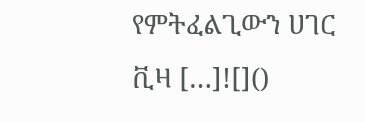የምትፈልጊውን ሀገር ቪዛ […]![]()